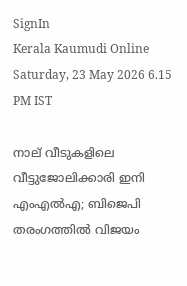SignIn
Kerala Kaumudi Online
Saturday, 23 May 2026 6.15 PM IST

നാല് വീടുകളിലെ വീട്ടുജോലിക്കാരി ഇനി എംഎൽഎ; ബിജെപി തരംഗത്തിൽ വിജയം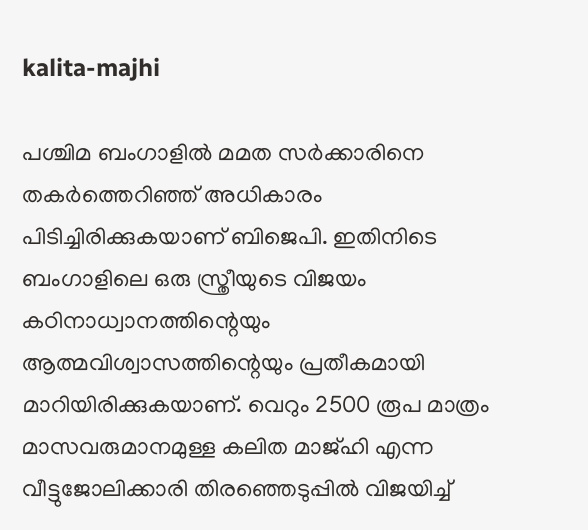kalita-majhi

പശ്ചിമ ബംഗാളിൽ മമത സർക്കാരിനെ തകർത്തെറിഞ്ഞ് അധികാരം പിടിച്ചിരിക്കുകയാണ് ബിജെപി. ഇതിനിടെ ബംഗാളിലെ ഒരു സ്ത്രീയുടെ വിജയം കഠിനാധ്വാനത്തിന്റെയും ആത്മവിശ്വാസത്തിന്റെയും പ്രതീകമായി മാറിയിരിക്കുകയാണ്. വെറും 2500 രൂപ മാത്രം മാസവരുമാനമുള്ള കലിത മാജ്‌ഹി എന്ന വീട്ടുജോലിക്കാരി തിരഞ്ഞെടുപ്പിൽ വിജയിച്ച്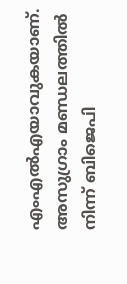എംഎൽഎയാവുകയാണ്. അസുഗ്രാം മണ്ഡലത്തിൽ നിന്ന് ബിജെപി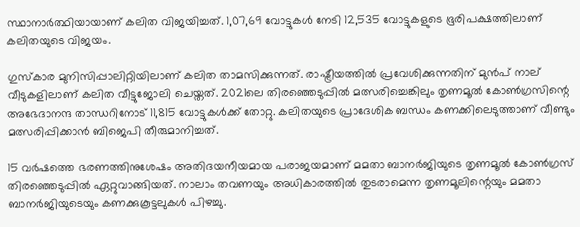സ്ഥാനാർത്ഥിയായാണ് കലിത വിജയിച്ചത്. 1,07,69 വോട്ടുകൾ നേടി 12,535 വോട്ടുകളുടെ ഭൂരിപക്ഷത്തിലാണ് കലിതയുടെ വിജയം.

ഗുസ്‌കാര മുനിസിപ്പാലിറ്റിയിലാണ് കലിത താമസിക്കുന്നത്. രാഷ്ട്രീയത്തിൽ പ്രവേശിക്കുന്നതിന് മുൻപ് നാല് വീടുകളിലാണ് കലിത വീട്ടുജോലി ചെയ്തത്. 2021ലെ തിരഞ്ഞെടുപ്പിൽ മത്സരിച്ചെങ്കിലും തൃണമൂൽ കോൺഗ്രസിന്റെ അഭേദാനന്ദ താന്ധറിനോട് 11,815 വോട്ടുകൾക്ക് തോറ്റു. കലിതയുടെ പ്രാദേശിക ബന്ധം കണക്കിലെടുത്താണ് വീണ്ടും മത്സരിപ്പിക്കാൻ ബിജെപി തീരുമാനിച്ചത്.

15 വർഷത്തെ ഭരണത്തിനുശേഷം അതിദയനീയമായ പരാജയമാണ് മമതാ ബാനർജിയുടെ തൃണമൂൽ കോൺഗ്രസ് തിരഞ്ഞെടുപ്പിൽ ഏറ്റുവാങ്ങിയത്. നാലാം തവണയും അധികാരത്തിൽ തുടരാമെന്ന തൃണമൂലിന്റെയും മമതാ ബാനർജിയുടെയും കണക്കുകൂട്ടലുകൾ പിഴച്ചു.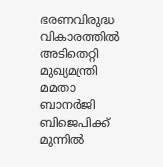ഭരണവിരുദ്ധ വികാരത്തിൽ അടിതെറ്റി മുഖ്യമന്ത്രി മമതാ ബാനർജി ബിജെപിക്ക് മുന്നിൽ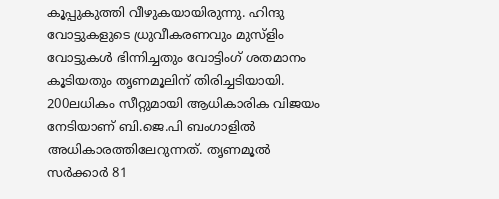കൂപ്പുകുത്തി വീഴുകയായിരുന്നു. ഹിന്ദു വോട്ടുകളുടെ ധ്രുവീകരണവും മുസ്ളിം വോട്ടുകൾ ഭിന്നിച്ചതും വോട്ടിംഗ് ശതമാനം കൂടിയതും തൃണമൂലിന് തിരിച്ചടിയായി. 200ലധികം സീറ്റുമായി ആധികാരിക വിജയം നേടിയാണ് ബി.ജെ.പി ബംഗാളിൽ അധികാരത്തിലേറുന്നത്. തൃണമൂൽ സർക്കാർ 81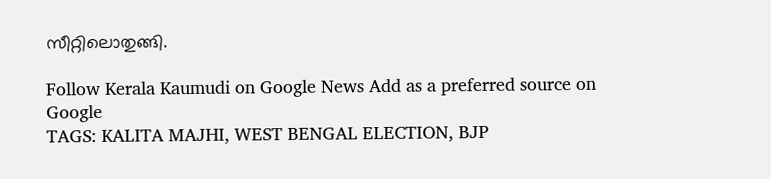സീറ്റിലൊതുങ്ങി.

Follow Kerala Kaumudi on Google News Add as a preferred source on Google
TAGS: KALITA MAJHI, WEST BENGAL ELECTION, BJP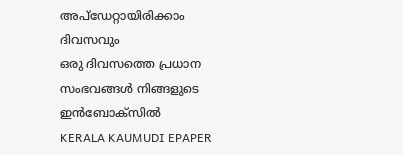അപ്ഡേറ്റായിരിക്കാം ദിവസവും
ഒരു ദിവസത്തെ പ്രധാന സംഭവങ്ങൾ നിങ്ങളുടെ ഇൻബോക്സിൽ
KERALA KAUMUDI EPAPER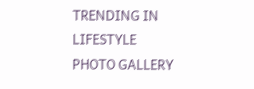TRENDING IN LIFESTYLE
PHOTO GALLERY